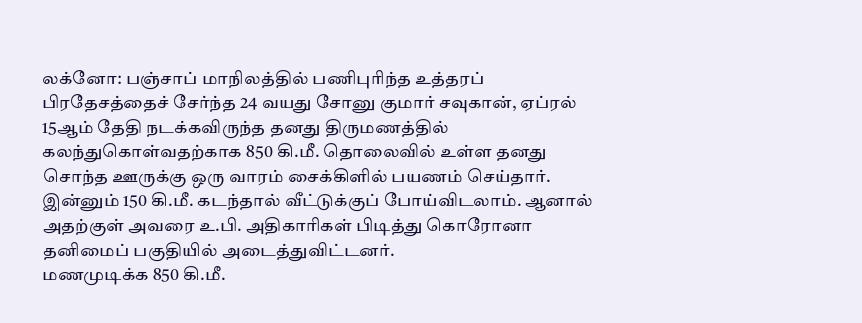லக்னோ: பஞ்சாப் மாநிலத்தில் பணிபுரிந்த உத்தரப் பிரதேசத்தைச் சேர்ந்த 24 வயது சோனு குமார் சவுகான், ஏப்ரல் 15ஆம் தேதி நடக்கவிருந்த தனது திருமணத்தில் கலந்துகொள்வதற்காக 850 கி.மீ. தொலைவில் உள்ள தனது சொந்த ஊருக்கு ஒரு வாரம் சைக்கிளில் பயணம் செய்தார். இன்னும் 150 கி.மீ. கடந்தால் வீட்டுக்குப் போய்விடலாம். ஆனால் அதற்குள் அவரை உ.பி. அதிகாரிகள் பிடித்து கொரோனா தனிமைப் பகுதியில் அடைத்துவிட்டனர்.
மணமுடிக்க 850 கி.மீ.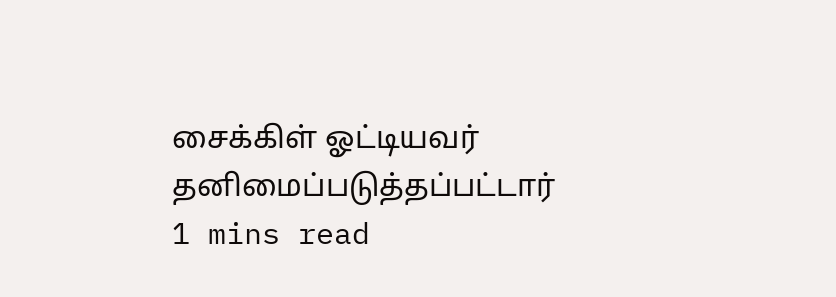சைக்கிள் ஓட்டியவர் தனிமைப்படுத்தப்பட்டார்
1 mins read